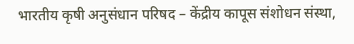भारतीय कृषी अनुसंधान परिषद – केंद्रीय कापूस संशोधन संस्था,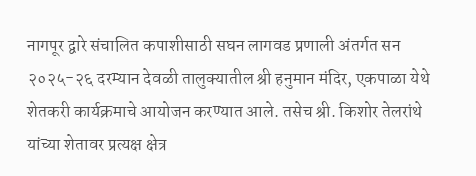नागपूर द्वारे संचालित कपाशीसाठी सघन लागवड प्रणाली अंतर्गत सन २०२५-२६ दरम्यान देवळी तालुक्यातील श्री हनुमान मंदिर, एकपाळा येथे शेतकरी कार्यक्रमाचे आयोजन करण्यात आले. तसेच श्री. किशोर तेलरांथे यांच्या शेतावर प्रत्यक्ष क्षेत्र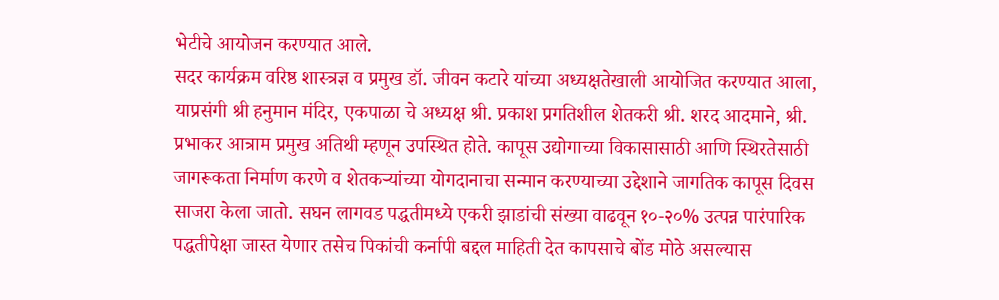भेटीचे आयोजन करण्यात आले.
सदर कार्यक्रम वरिष्ठ शास्त्रज्ञ व प्रमुख डॉ. जीवन कटारे यांच्या अध्यक्षतेखाली आयोजित करण्यात आला, याप्रसंगी श्री हनुमान मंदिर, एकपाळा चे अध्यक्ष श्री. प्रकाश प्रगतिशील शेतकरी श्री. शरद आदमाने, श्री. प्रभाकर आत्राम प्रमुख अतिथी म्हणून उपस्थित होते. कापूस उद्योगाच्या विकासासाठी आणि स्थिरतेसाठी जागरूकता निर्माण करणे व शेतकऱ्यांच्या योगदानाचा सन्मान करण्याच्या उद्देशाने जागतिक कापूस दिवस साजरा केला जातो. सघन लागवड पद्धतीमध्ये एकरी झाडांची संख्या वाढवून १०-२०% उत्पन्न पारंपारिक पद्धतीपेक्षा जास्त येणार तसेच पिकांची कर्नापी बद्दल माहिती देत कापसाचे बोंड मोठे असल्यास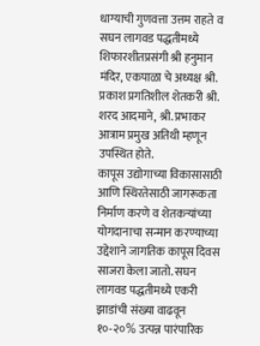धाग्याची गुणवत्ता उत्तम राहते व सघन लागवड पद्धतीमध्ये शिफारशीतप्रसंगी श्री हनुमान मंदिर, एकपाळा चे अध्यक्ष श्री. प्रकाश प्रगतिशील शेतकरी श्री. शरद आदमाने, श्री. प्रभाकर आत्राम प्रमुख अतिथी म्हणून उपस्थित होते.
कापूस उद्योगाच्या विकासासाठी आणि स्थिरतेसाठी जागरूकता निर्माण करणे व शेतकऱ्यांच्या योगदानाचा सन्मान करण्याच्या उद्देशाने जागतिक कापूस दिवस साजरा केला जातो. सघन लागवड पद्धतीमध्ये एकरी झाडांची संख्या वाढवून १०-२०% उत्पन्न पारंपारिक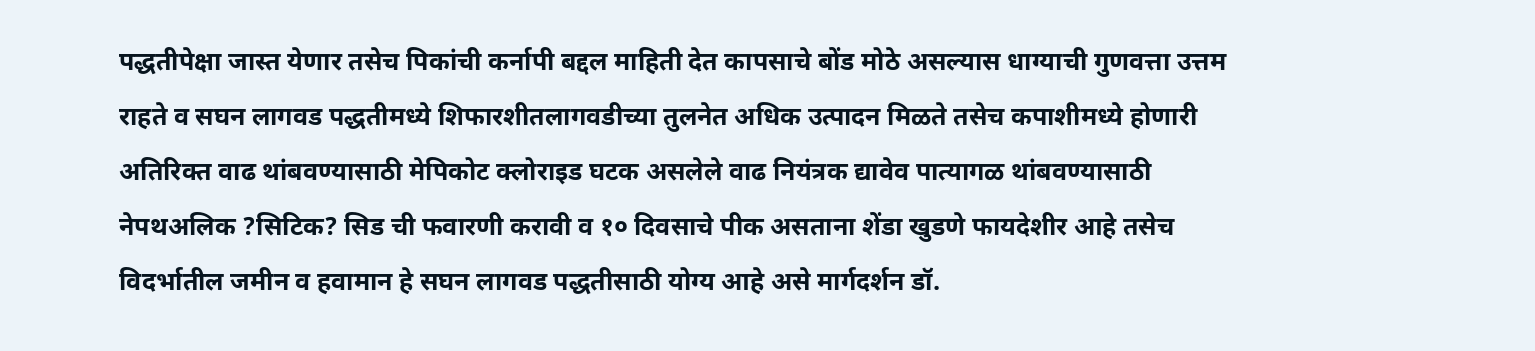पद्धतीपेक्षा जास्त येणार तसेच पिकांची कर्नापी बद्दल माहिती देत कापसाचे बोंड मोठे असल्यास धाग्याची गुणवत्ता उत्तम राहते व सघन लागवड पद्धतीमध्ये शिफारशीतलागवडीच्या तुलनेत अधिक उत्पादन मिळते तसेच कपाशीमध्ये होणारी अतिरिक्त वाढ थांबवण्यासाठी मेपिकोट क्लोराइड घटक असलेले वाढ नियंत्रक द्यावेव पात्यागळ थांबवण्यासाठी नेपथअलिक ?सिटिक? सिड ची फवारणी करावी व १० दिवसाचे पीक असताना शेंडा खुडणे फायदेशीर आहे तसेच विदर्भातील जमीन व हवामान हे सघन लागवड पद्धतीसाठी योग्य आहे असे मार्गदर्शन डॉ.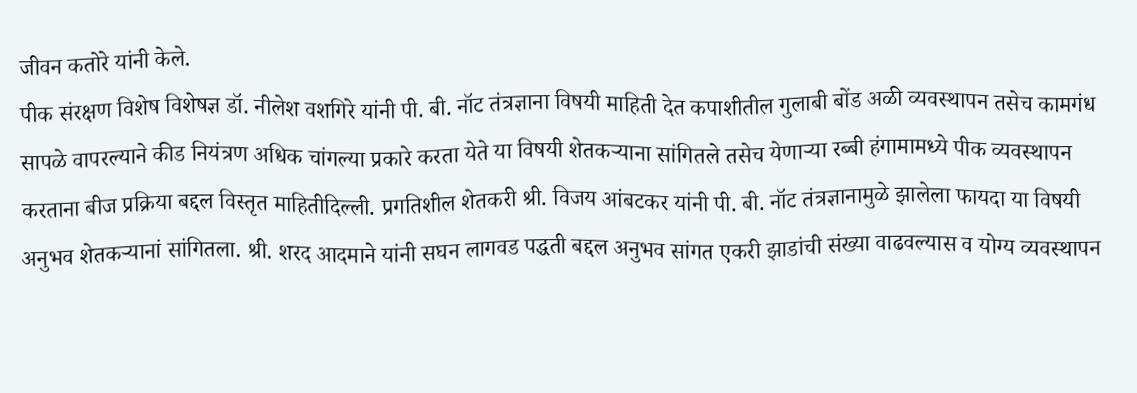जीवन कतोरे यांनी केले.
पीक संरक्षण विशेष विशेषज्ञ डॉ. नीलेश वशगिरे यांनी पी. बी. नॉट तंत्रज्ञाना विषयी माहिती देत कपाशीतील गुलाबी बोंड अळी व्यवस्थापन तसेच कामगंध सापळे वापरल्याने कीड नियंत्रण अधिक चांगल्या प्रकारे करता येते या विषयी शेतकऱ्याना सांगितले तसेच येणाऱ्या रब्बी हंगामामध्ये पीक व्यवस्थापन करताना बीज प्रक्रिया बद्दल विस्तृत माहितीदिल्ली. प्रगतिशील शेतकरी श्री. विजय आंबटकर यांनी पी. बी. नॉट तंत्रज्ञानामुळे झालेला फायदा या विषयी अनुभव शेतकऱ्यानां सांगितला. श्री. शरद आदमाने यांनी सघन लागवड पद्धती बद्दल अनुभव सांगत एकरी झाडांची संख्या वाढवल्यास व योग्य व्यवस्थापन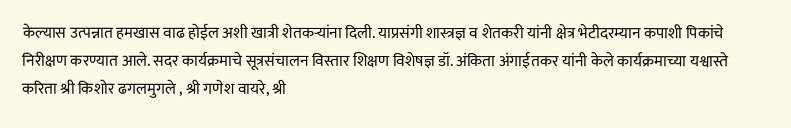केल्यास उत्पन्नात हमखास वाढ होईल अशी खात्री शेतकऱ्यांना दिली. याप्रसंगी शास्त्रज्ञ व शेतकरी यांनी क्षेत्र भेटीदरम्यान कपाशी पिकांचे निरीक्षण करण्यात आले. सदर कार्यक्रमाचे सूत्रसंचालन विस्तार शिक्षण विशेषज्ञ डॉ. अंकिता अंगाईतकर यांनी केले कार्यक्रमाच्या यश्वास्ते करिता श्री किशोर ढगलमुगले , श्री गणेश वायरे, श्री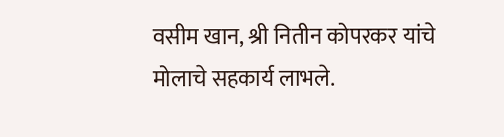वसीम खान, श्री नितीन कोपरकर यांचे मोलाचे सहकार्य लाभले.